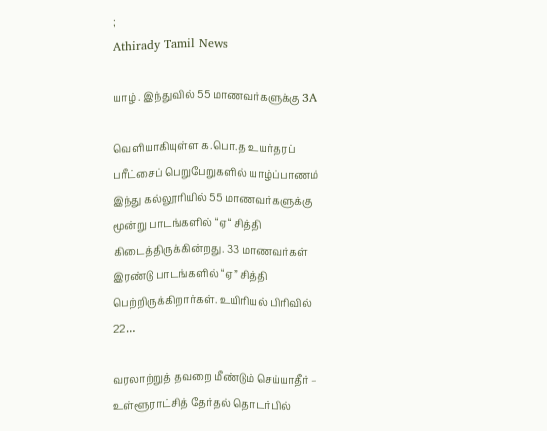;
Athirady Tamil News

யாழ் . இந்துவில் 55 மாணவர்களுக்கு 3A

வெளியாகியுள்ள க.பொ.த உயர்தரப் பரீட்சைப் பெறுபேறுகளில் யாழ்ப்பாணம் இந்து கல்லூரியில் 55 மாணவர்களுக்கு மூன்று பாடங்களில் “ஏ“ சித்தி கிடைத்திருக்கின்றது. 33 மாணவர்கள் இரண்டு பாடங்களில் “ஏ” சித்தி பெற்றிருக்கிறார்கள். உயிரியல் பிரிவில் 22…

வரலாற்றுத் தவறை மீண்டும் செய்யாதீர் – உள்ளூராட்சித் தேர்தல் தொடர்பில்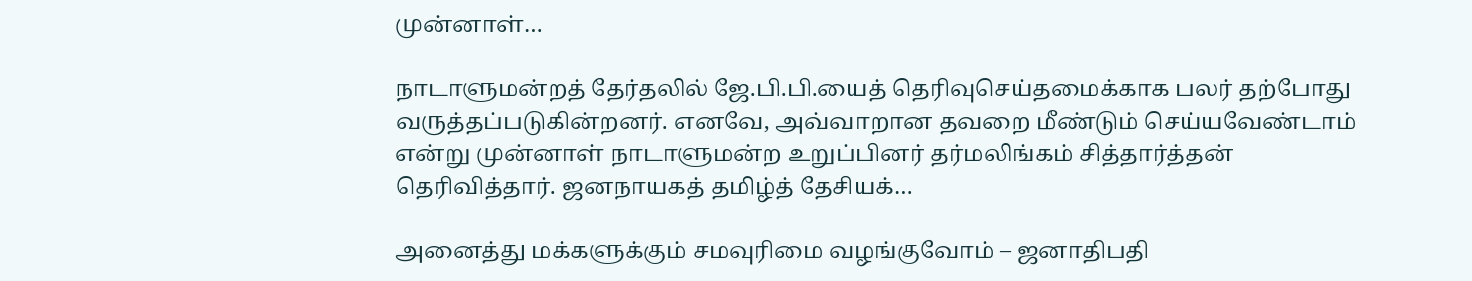முன்னாள்…

நாடாளுமன்றத் தேர்தலில் ஜே.பி.பி.யைத் தெரிவுசெய்தமைக்காக பலர் தற்போது வருத்தப்படுகின்றனர். எனவே, அவ்வாறான தவறை மீண்டும் செய்யவேண்டாம் என்று முன்னாள் நாடாளுமன்ற உறுப்பினர் தர்மலிங்கம் சித்தார்த்தன் தெரிவித்தார். ஜனநாயகத் தமிழ்த் தேசியக்…

அனைத்து மக்களுக்கும் சமவுரிமை வழங்குவோம் – ஜனாதிபதி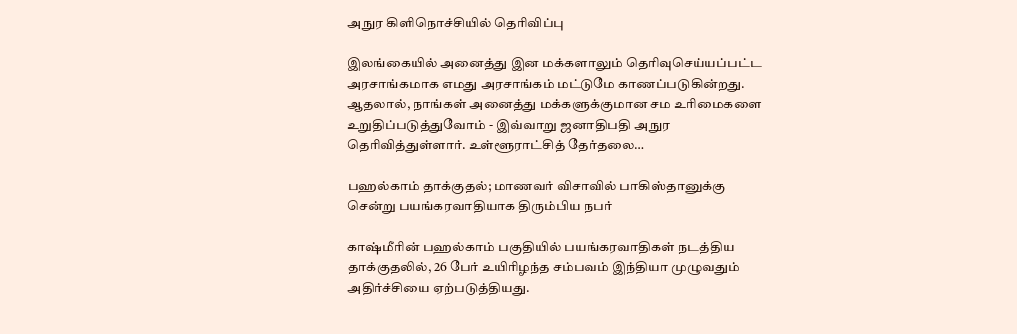அநுர கிளிநொச்சியில் தெரிவிப்பு

இலங்கையில் அனைத்து இன மக்களாலும் தெரிவுசெய்யப்பட்ட அரசாங்கமாக எமது அரசாங்கம் மட்டுமே காணப்படுகின்றது. ஆதலால், நாங்கள் அனைத்து மக்களுக்குமான சம உரிமைகளை உறுதிப்படுத்துவோம் - இவ்வாறு ஜனாதிபதி அநுர தெரிவித்துள்ளார். உள்ளூராட்சித் தேர்தலை…

பஹல்காம் தாக்குதல்; மாணவர் விசாவில் பாகிஸ்தானுக்கு சென்று பயங்கரவாதியாக திரும்பிய நபர்

காஷ்மீரின் பஹல்காம் பகுதியில் பயங்கரவாதிகள் நடத்திய தாக்குதலில், 26 பேர் உயிரிழந்த சம்பவம் இந்தியா முழுவதும் அதிர்ச்சியை ஏற்படுத்தியது.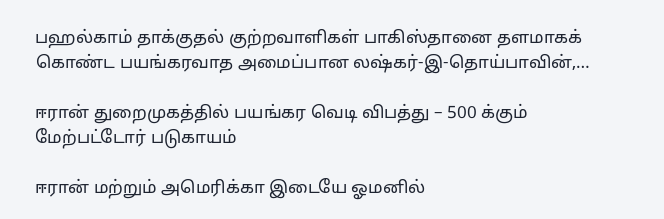பஹல்காம் தாக்குதல் குற்றவாளிகள் பாகிஸ்தானை தளமாகக் கொண்ட பயங்கரவாத அமைப்பான லஷ்கர்-இ-தொய்பாவின்,…

ஈரான் துறைமுகத்தில் பயங்கர வெடி விபத்து – 500 க்கும் மேற்பட்டோர் படுகாயம்

ஈரான் மற்றும் அமெரிக்கா இடையே ஓமனில்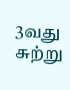3வது சுற்று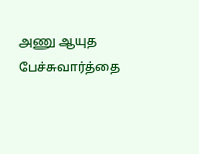அணு ஆயுத பேச்சுவார்த்தை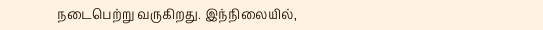நடைபெற்று வருகிறது. இந்நிலையில்,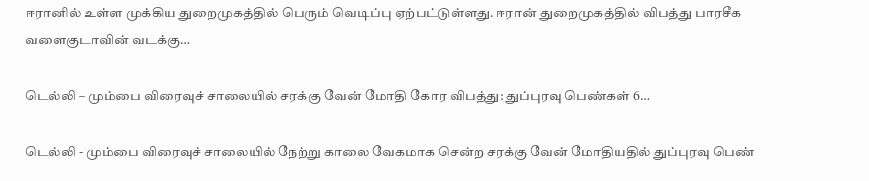ஈரானில் உள்ள முக்கிய துறைமுகத்தில் பெரும் வெடிப்பு ஏற்பட்டுள்ளது. ஈரான் துறைமுகத்தில் விபத்து பாரசீக வளைகுடாவின் வடக்கு…

டெல்லி – மும்பை விரைவுச் சாலையில் சரக்கு வேன் மோதி கோர விபத்து: துப்புரவு பெண்கள் 6…

டெல்லி - மும்பை விரைவுச் சாலையில் நேற்று காலை வேகமாக சென்ற சரக்கு வேன் மோதியதில் துப்புரவு பெண்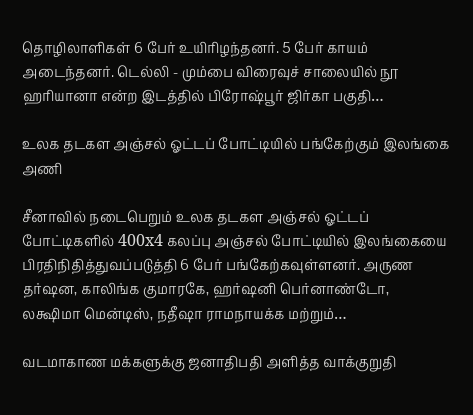தொழிலாளிகள் 6 பேர் உயிரிழந்தனர். 5 பேர் காயம் அடைந்தனர். டெல்லி - மும்பை விரைவுச் சாலையில் நூ ஹரியானா என்ற இடத்தில் பிரோஷ்பூர் ஜிர்கா பகுதி…

உலக தடகள அஞ்சல் ஓட்டப் போட்டியில் பங்கேற்கும் இலங்கை அணி

சீனாவில் நடைபெறும் உலக தடகள அஞ்சல் ஓட்டப் போட்டிகளில் 400x4 கலப்பு அஞ்சல் போட்டியில் இலங்கையை பிரதிநிதித்துவப்படுத்தி 6 பேர் பங்கேற்கவுள்ளனர். அருண தர்ஷன, காலிங்க குமாரகே, ஹர்ஷனி பெர்னாண்டோ, லக்ஷிமா மென்டிஸ், நதீஷா ராமநாயக்க மற்றும்…

வடமாகாண மக்களுக்கு ஜனாதிபதி அளித்த வாக்குறுதி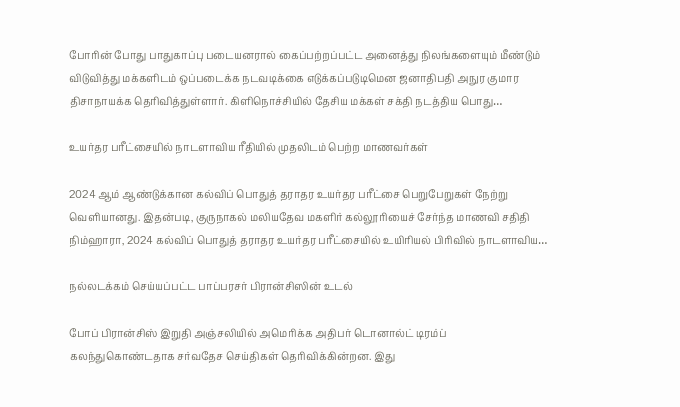போரின் போது பாதுகாப்பு படையனரால் கைப்பற்றப்பட்ட அனைத்து நிலங்களையும் மீண்டும் விடுவித்து மக்களிடம் ஒப்படைக்க நடவடிக்கை எடுக்கப்படுடிமென ஜனாதிபதி அநுர குமார திசாநாயக்க தெரிவித்துள்ளார். கிளிநொச்சியில் தேசிய மக்கள் சக்தி நடத்திய பொது…

உயர்தர பரீட்சையில் நாடளாவிய ரீதியில் முதலிடம் பெற்ற மாணவர்கள்

2024 ஆம் ஆண்டுக்கான கல்விப் பொதுத் தராதர உயர்தர பரீட்சை பெறுபேறுகள் நேற்று வெளியானது. இதன்படி, குருநாகல் மலியதேவ மகளிர் கல்லூரியைச் சேர்ந்த மாணவி சதிதி நிம்ஹாரா, 2024 கல்விப் பொதுத் தராதர உயர்தர பரீட்சையில் உயிரியல் பிரிவில் நாடளாவிய…

நல்லடக்கம் செய்யப்பட்ட பாப்பரசர் பிரான்சிஸின் உடல்

போப் பிரான்சிஸ் இறுதி அஞ்சலியில் அமெரிக்க அதிபர் டொனால்ட் டிரம்ப் கலந்துகொண்டதாக சர்வதேச செய்திகள் தெரிவிக்கின்றன. இது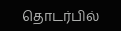தொடர்பில்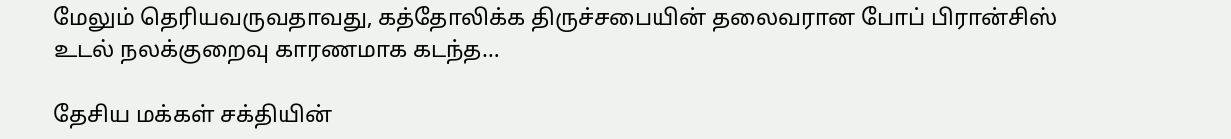மேலும் தெரியவருவதாவது, கத்தோலிக்க திருச்சபையின் தலைவரான போப் பிரான்சிஸ் உடல் நலக்குறைவு காரணமாக கடந்த…

தேசிய மக்கள் சக்தியின்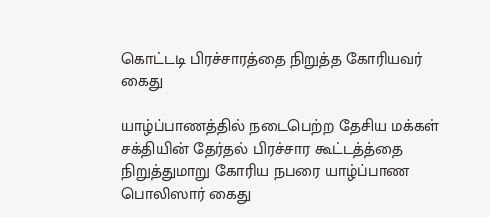கொட்டடி பிரச்சாரத்தை நிறுத்த கோரியவர் கைது

யாழ்ப்பாணத்தில் நடைபெற்ற தேசிய மக்கள் சக்தியின் தேர்தல் பிரச்சார கூட்டத்த்தை நிறுத்துமாறு கோரிய நபரை யாழ்ப்பாண பொலிஸார் கைது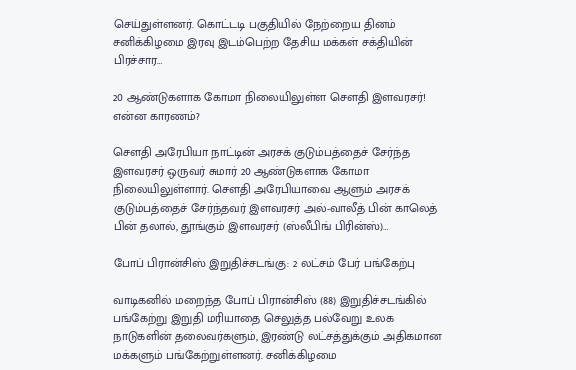செய்துள்ளனர். கொட்டடி பகுதியில் நேற்றைய தினம் சனிக்கிழமை இரவு இடம்பெற்ற தேசிய மக்கள் சக்தியின் பிரச்சார…

20 ஆண்டுகளாக கோமா நிலையிலுள்ள சௌதி இளவரசர்! என்ன காரணம்?

சௌதி அரேபியா நாட்டின் அரசக் குடும்பத்தைச் சேர்ந்த இளவரசர் ஒருவர் சுமார் 20 ஆண்டுகளாக கோமா நிலையிலுள்ளார். சௌதி அரேபியாவை ஆளும் அரசக் குடும்பத்தைச் சேர்ந்தவர் இளவரசர் அல்-வாலீத் பின் காலெத் பின் தலால், தூங்கும் இளவரசர் (ஸ்லீபிங் பிரின்ஸ்)…

போப் பிரான்சிஸ் இறுதிச்சடங்கு: 2 லட்சம் பேர் பங்கேற்பு

வாடிகனில் மறைந்த போப் பிரான்சிஸ் (88) இறுதிச்சடங்கில் பங்கேற்று இறுதி மரியாதை செலுத்த பல்வேறு உலக நாடுகளின் தலைவர்களும், இரண்டு லட்சத்துக்கும் அதிகமான மக்களும் பங்கேற்றுள்ளனர். சனிக்கிழமை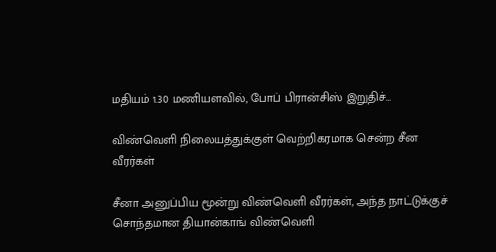மதியம் 1.30 மணியளவில், போப் பிரான்சிஸ் இறுதிச்…

விண்வெளி நிலையத்துக்குள் வெற்றிகரமாக சென்ற சீன வீரர்கள்

சீனா அனுப்பிய மூன்று விண்வெளி வீரர்கள், அந்த நாட்டுக்குச் சொந்தமான தியான்காங் விண்வெளி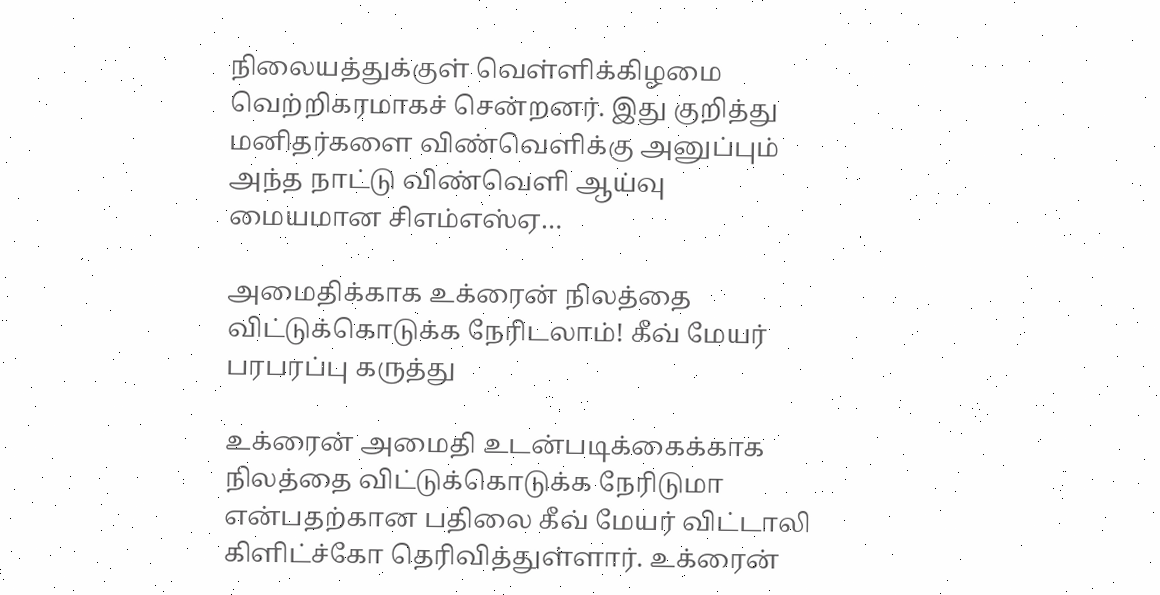நிலையத்துக்குள் வெள்ளிக்கிழமை வெற்றிகரமாகச் சென்றனர். இது குறித்து மனிதர்களை விண்வெளிக்கு அனுப்பும் அந்த நாட்டு விண்வெளி ஆய்வு மையமான சிஎம்எஸ்ஏ…

அமைதிக்காக உக்ரைன் நிலத்தை விட்டுக்கொடுக்க நேரிடலாம்! கீவ் மேயர் பரபரப்பு கருத்து

உக்ரைன் அமைதி உடன்படிக்கைக்காக நிலத்தை விட்டுக்கொடுக்க நேரிடுமா என்பதற்கான பதிலை கீவ் மேயர் விட்டாலி கிளிட்ச்கோ தெரிவித்துள்ளார். உக்ரைன்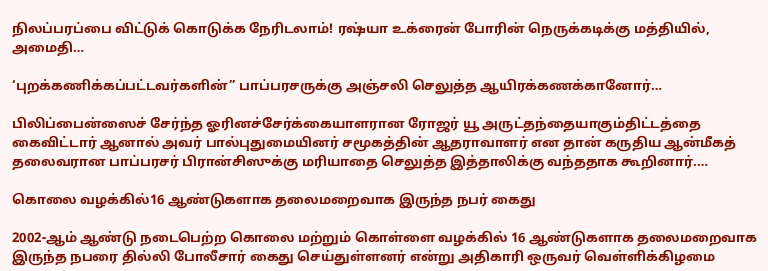நிலப்பரப்பை விட்டுக் கொடுக்க நேரிடலாம்! ரஷ்யா உக்ரைன் போரின் நெருக்கடிக்கு மத்தியில், அமைதி…

‘புறக்கணிக்கப்பட்டவர்களின்” பாப்பரசருக்கு அஞ்சலி செலுத்த ஆயிரக்கணக்கானோர்…

பிலிப்பைன்ஸைச் சேர்ந்த ஓரினச்சேர்க்கையாளரான ரோஜர் யூ அருட்தந்தையாகும்திட்டத்தை கைவிட்டார் ஆனால் அவர் பால்புதுமையினர் சமூகத்தின் ஆதராவாளர் என தான் கருதிய ஆன்மீகத் தலைவரான பாப்பரசர் பிரான்சிஸுக்கு மரியாதை செலுத்த இத்தாலிக்கு வந்ததாக கூறினார்.…

கொலை வழக்கில்16 ஆண்டுகளாக தலைமறைவாக இருந்த நபர் கைது

2002-ஆம் ஆண்டு நடைபெற்ற கொலை மற்றும் கொள்ளை வழக்கில் 16 ஆண்டுகளாக தலைமறைவாக இருந்த நபரை தில்லி போலீசார் கைது செய்துள்ளனர் என்று அதிகாரி ஒருவர் வெள்ளிக்கிழமை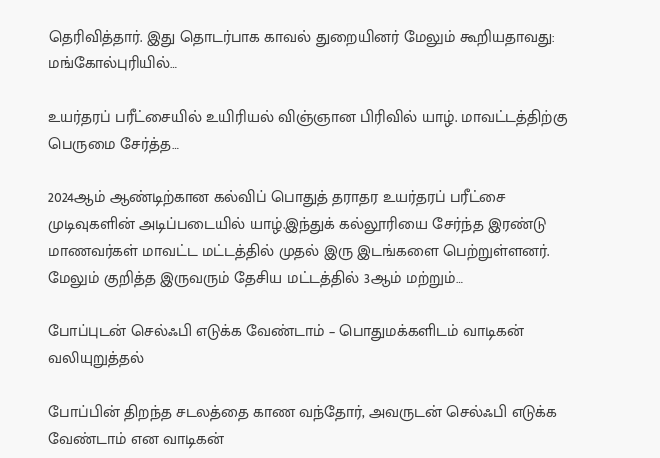தெரிவித்தார். இது தொடர்பாக காவல் துறையினர் மேலும் கூறியதாவது: மங்கோல்புரியில்…

உயர்தரப் பரீட்சையில் உயிரியல் விஞ்ஞான பிரிவில் யாழ். மாவட்டத்திற்கு பெருமை சேர்த்த…

2024ஆம் ஆண்டிற்கான கல்விப் பொதுத் தராதர உயர்தரப் பரீட்சை முடிவுகளின் அடிப்படையில் யாழ்.இந்துக் கல்லூரியை சேர்ந்த இரண்டு மாணவர்கள் மாவட்ட மட்டத்தில் முதல் இரு இடங்களை பெற்றுள்ளனர். மேலும் குறித்த இருவரும் தேசிய மட்டத்தில் 3ஆம் மற்றும்…

போப்புடன் செல்ஃபி எடுக்க வேண்டாம் – பொதுமக்களிடம் வாடிகன் வலியுறுத்தல்

போப்பின் திறந்த சடலத்தை காண வந்தோர், அவருடன் செல்ஃபி எடுக்க வேண்டாம் என வாடிகன்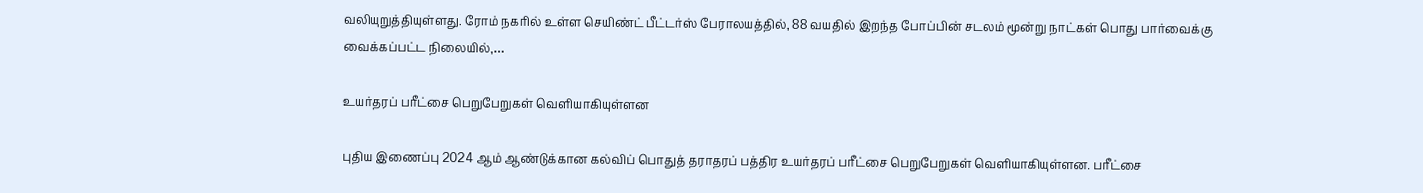வலியுறுத்தியுள்ளது. ரோம் நகரில் உள்ள செயிண்ட் பீட்டர்ஸ் பேராலயத்தில், 88 வயதில் இறந்த போப்பின் சடலம் மூன்று நாட்கள் பொது பார்வைக்கு வைக்கப்பட்ட நிலையில்,…

உயர்தரப் பரீட்சை பெறுபேறுகள் வெளியாகியுள்ளன

புதிய இணைப்பு 2024 ஆம் ஆண்டுக்கான கல்விப் பொதுத் தராதரப் பத்திர உயர்தரப் பரீட்சை பெறுபேறுகள் வெளியாகியுள்ளன. பரீட்சை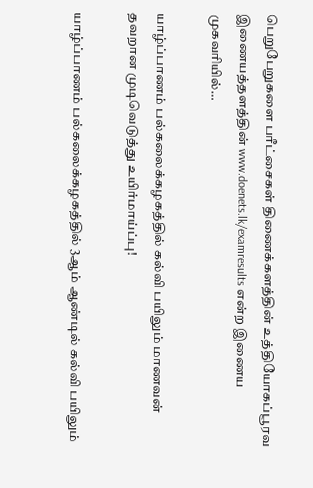பெறுபேறுகளை பரீட்சைகள் திணைக்களத்தின் உத்தியோகப்பூரவ இணையத்தளத்தின் www.doenets.lk/examresults என்ற இணைய முகவரியில்…

யாழ்ப்பாணம் பல்கலைக்கழகத்தில் கல்வி பயிலும் மாணவன் தவறான முடிவெடுத்து உயிர்மாய்ப்பு!

யாழ்ப்பாணம் பல்கலைக்கழகத்தில் 3ஆம் ஆண்டில் கல்வி பயிலும்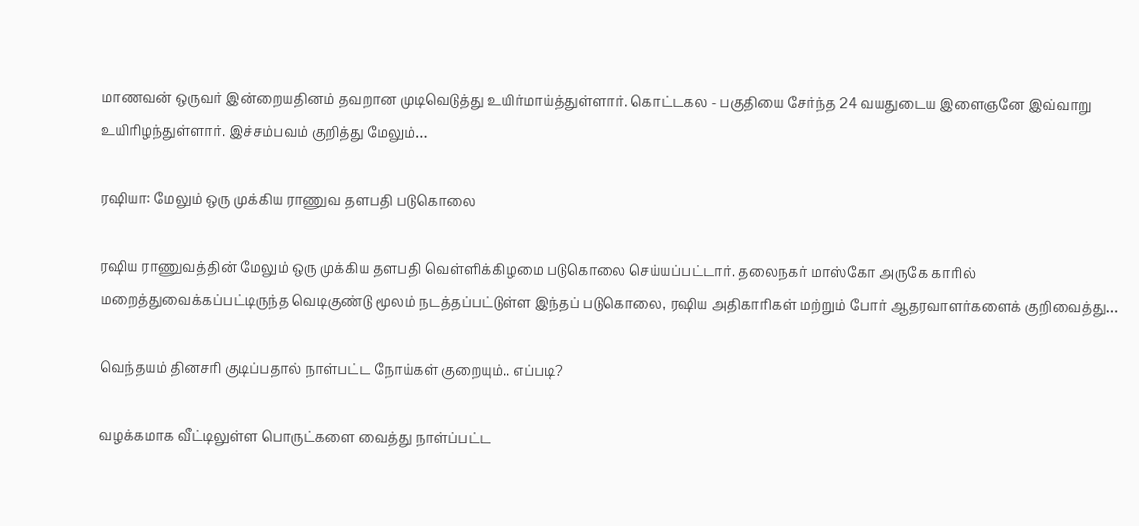மாணவன் ஒருவர் இன்றையதினம் தவறான முடிவெடுத்து உயிர்மாய்த்துள்ளார். கொட்டகல - பகுதியை சேர்ந்த 24 வயதுடைய இளைஞனே இவ்வாறு உயிரிழந்துள்ளார். இச்சம்பவம் குறித்து மேலும்…

ரஷியா: மேலும் ஒரு முக்கிய ராணுவ தளபதி படுகொலை

ரஷிய ராணுவத்தின் மேலும் ஒரு முக்கிய தளபதி வெள்ளிக்கிழமை படுகொலை செய்யப்பட்டார். தலைநகர் மாஸ்கோ அருகே காரில் மறைத்துவைக்கப்பட்டிருந்த வெடிகுண்டு மூலம் நடத்தப்பட்டுள்ள இந்தப் படுகொலை, ரஷிய அதிகாரிகள் மற்றும் போர் ஆதரவாளர்களைக் குறிவைத்து…

வெந்தயம் தினசரி குடிப்பதால் நாள்பட்ட நோய்கள் குறையும்.. எப்படி?

வழக்கமாக வீட்டிலுள்ள பொருட்களை வைத்து நாள்ப்பட்ட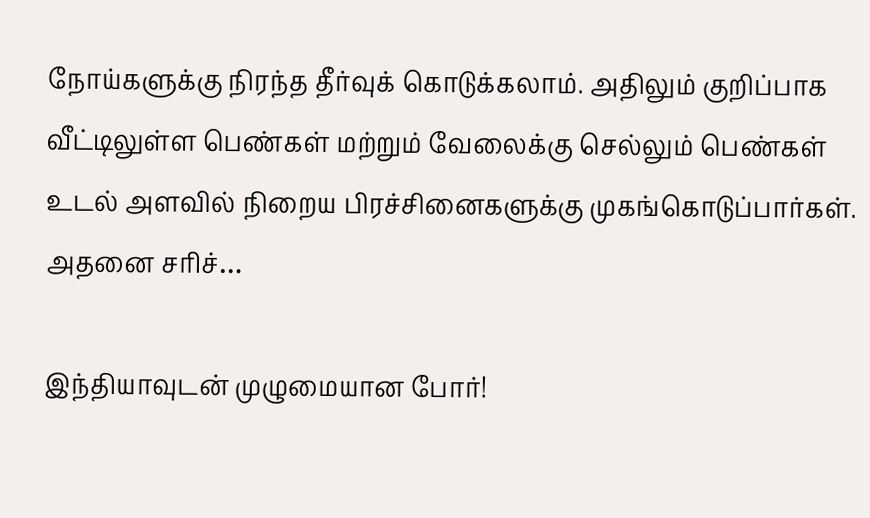நோய்களுக்கு நிரந்த தீர்வுக் கொடுக்கலாம். அதிலும் குறிப்பாக வீட்டிலுள்ள பெண்கள் மற்றும் வேலைக்கு செல்லும் பெண்கள் உடல் அளவில் நிறைய பிரச்சினைகளுக்கு முகங்கொடுப்பார்கள். அதனை சரிச்…

இந்தியாவுடன் முழுமையான போர்!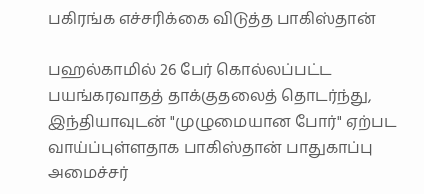பகிரங்க எச்சரிக்கை விடுத்த பாகிஸ்தான்

பஹல்காமில் 26 பேர் கொல்லப்பட்ட பயங்கரவாதத் தாக்குதலைத் தொடர்ந்து, இந்தியாவுடன் "முழுமையான போர்" ஏற்பட வாய்ப்புள்ளதாக பாகிஸ்தான் பாதுகாப்பு அமைச்சர்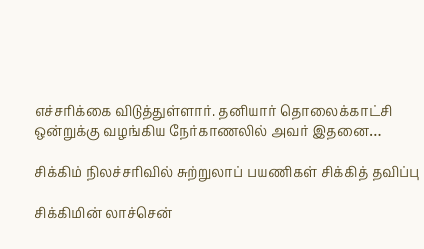எச்சரிக்கை விடுத்துள்ளார். தனியார் தொலைக்காட்சி ஒன்றுக்கு வழங்கிய நேர்காணலில் அவர் இதனை…

சிக்கிம் நிலச்சரிவில் சுற்றுலாப் பயணிகள் சிக்கித் தவிப்பு

சிக்கிமின் லாச்சென்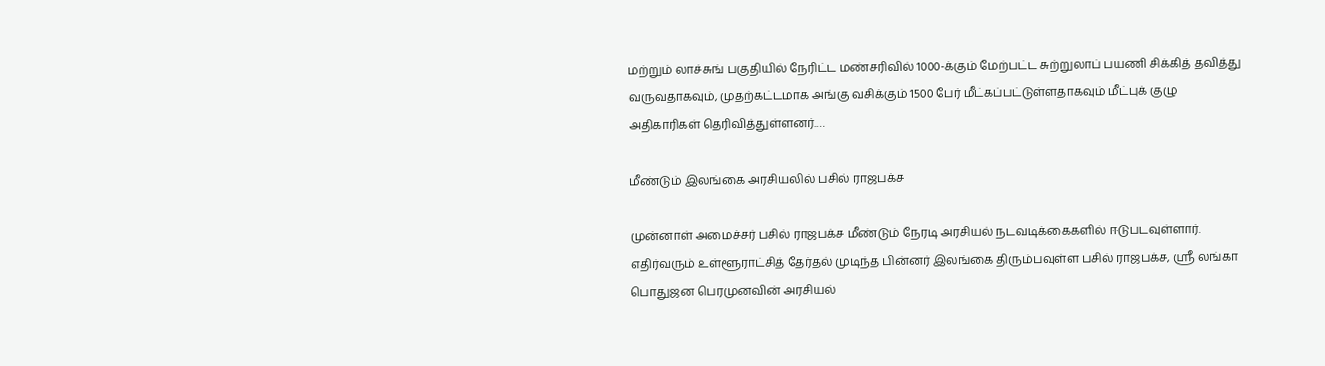மற்றும் லாச்சுங் பகுதியில் நேரிட்ட மண்சரிவில் 1000-க்கும் மேற்பட்ட சுற்றுலாப் பயணி சிக்கித் தவித்து வருவதாகவும், முதற்கட்டமாக அங்கு வசிக்கும் 1500 பேர் மீட்கப்பட்டுள்ளதாகவும் மீட்புக் குழு அதிகாரிகள் தெரிவித்துள்ளனர்.…

மீண்டும் இலங்கை அரசியலில் பசில் ராஜபக்ச

முன்னாள் அமைச்சர் பசில் ராஜபக்ச மீண்டும் நேரடி அரசியல் நடவடிக்கைகளில் ஈடுபடவுள்ளார். எதிர்வரும் உள்ளூராட்சித் தேர்தல் முடிந்த பின்னர் இலங்கை திரும்பவுள்ள பசில் ராஜபக்ச, ஸ்ரீ லங்கா பொதுஜன பெரமுனவின் அரசியல்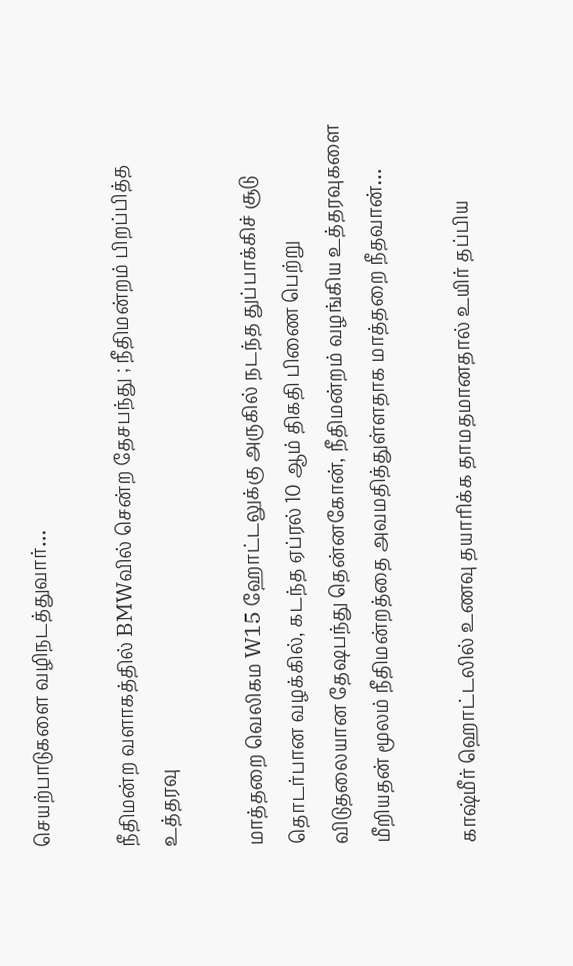செயற்பாடுகளை வழிநடத்துவார்…

நீதிமன்ற வளாகத்தில் BMWவில் சென்ற தேசபந்து ; நீதிமன்றம் பிறப்பித்த உத்தரவு

மாத்தறை வெலிகம W15 ஹோட்டலுக்கு அருகில் நடந்த துப்பாக்கிச் சூடு தொடர்பான வழக்கில், கடந்த ஏப்ரல் 10 ஆம் திகதி பிணை பெற்று விடுதலையான தேஷபந்து தென்னகோன், நீதிமன்றம் வழங்கிய உத்தரவுகளை மீறியதன் மூலம் நீதிமன்றத்தை அவமதித்துள்ளதாக மாத்தறை நீதவான்…

காஷ்மீர் ஹொட்டலில் உணவு தயாரிக்க தாமதமானதால் உயிர் தப்பிய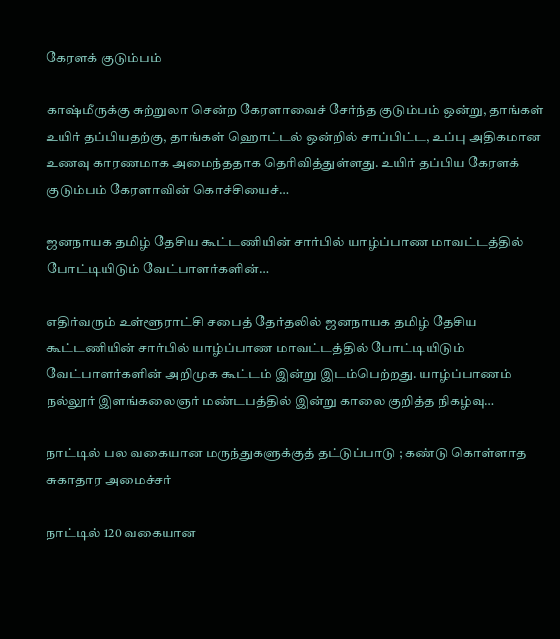கேரளக் குடும்பம்

காஷ்மீருக்கு சுற்றுலா சென்ற கேரளாவைச் சேர்ந்த குடும்பம் ஒன்று, தாங்கள் உயிர் தப்பியதற்கு, தாங்கள் ஹொட்டல் ஒன்றில் சாப்பிட்ட, உப்பு அதிகமான உணவு காரணமாக அமைந்ததாக தெரிவித்துள்ளது. உயிர் தப்பிய கேரளக் குடும்பம் கேரளாவின் கொச்சியைச்…

ஜனநாயக தமிழ் தேசிய கூட்டணியின் சார்பில் யாழ்ப்பாண மாவட்டத்தில் போட்டியிடும் வேட்பாளர்களின்…

எதிர்வரும் உள்ளூராட்சி சபைத் தேர்தலில் ஜனநாயக தமிழ் தேசிய கூட்டணியின் சார்பில் யாழ்ப்பாண மாவட்டத்தில் போட்டியிடும் வேட்பாளர்களின் அறிமுக கூட்டம் இன்று இடம்பெற்றது. யாழ்ப்பாணம் நல்லூர் இளங்கலைஞர் மண்டபத்தில் இன்று காலை குறித்த நிகழ்வு…

நாட்டில் பல வகையான மருந்துகளுக்குத் தட்டுப்பாடு ; கண்டு கொள்ளாத சுகாதார அமைச்சர்

நாட்டில் 120 வகையான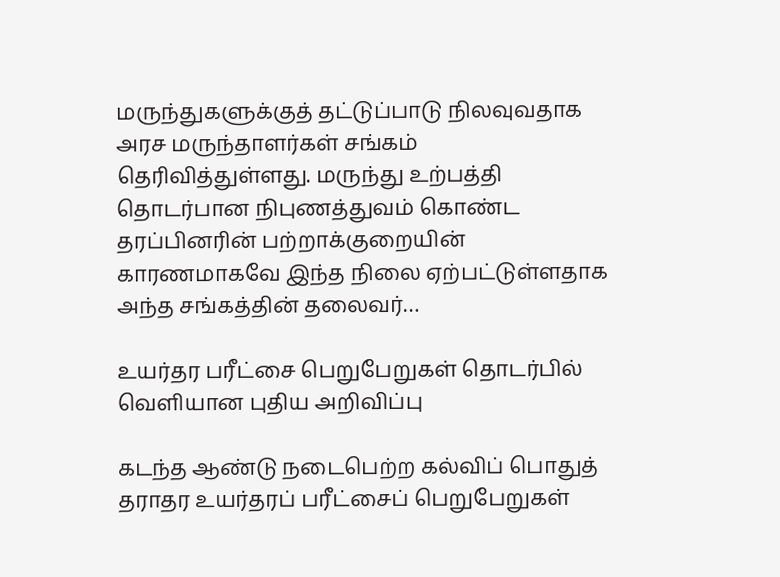மருந்துகளுக்குத் தட்டுப்பாடு நிலவுவதாக அரச மருந்தாளர்கள் சங்கம் தெரிவித்துள்ளது. மருந்து உற்பத்தி தொடர்பான நிபுணத்துவம் கொண்ட தரப்பினரின் பற்றாக்குறையின் காரணமாகவே இந்த நிலை ஏற்பட்டுள்ளதாக அந்த சங்கத்தின் தலைவர்…

உயர்தர பரீட்சை பெறுபேறுகள் தொடர்பில் வெளியான புதிய அறிவிப்பு

கடந்த ஆண்டு நடைபெற்ற கல்விப் பொதுத் தராதர உயர்தரப் பரீட்சைப் பெறுபேறுகள்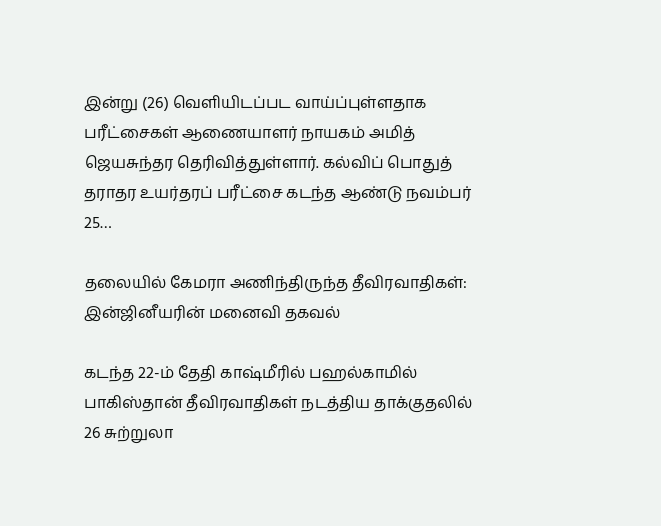இன்று (26) வெளியிடப்பட வாய்ப்புள்ளதாக பரீட்சைகள் ஆணையாளர் நாயகம் அமித் ஜெயசுந்தர தெரிவித்துள்ளார். கல்விப் பொதுத் தராதர உயர்தரப் பரீட்சை கடந்த ஆண்டு நவம்பர் 25…

தலையில் கேமரா அணிந்திருந்த தீவிரவாதிகள்: இன்ஜினீயரின் மனைவி தகவல்

கடந்த 22-ம் தேதி காஷ்மீரில் பஹல்காமில் பாகிஸ்தான் தீவிரவாதிகள் நடத்திய தாக்குதலில் 26 சுற்றுலா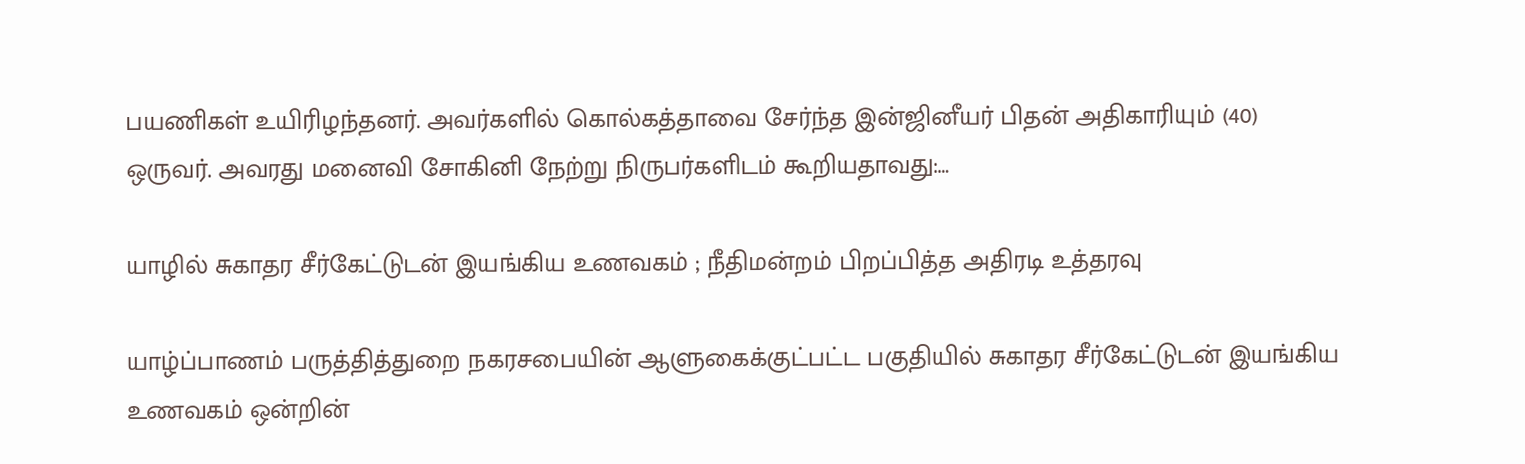பயணிகள் உயிரிழந்தனர். அவர்களில் கொல்கத்தாவை சேர்ந்த இன்ஜினீயர் பிதன் அதிகாரியும் (40) ஒருவர். அவரது மனைவி சோகினி நேற்று நிருபர்களிடம் கூறியதாவது:…

யாழில் சுகாதர சீர்கேட்டுடன் இயங்கிய உணவகம் ; நீதிமன்றம் பிறப்பித்த அதிரடி உத்தரவு

யாழ்ப்பாணம் பருத்தித்துறை நகரசபையின் ஆளுகைக்குட்பட்ட பகுதியில் சுகாதர சீர்கேட்டுடன் இயங்கிய உணவகம் ஒன்றின்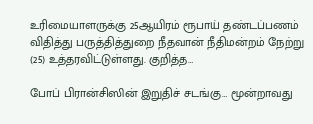உரிமையாளருக்கு 25ஆயிரம் ரூபாய் தண்டப்பணம் விதித்து பருத்தித்துறை நீதவான் நீதிமன்றம் நேற்று (25) உத்தரவிட்டுள்ளது. குறித்த…

போப் பிரான்சிஸின் இறுதிச் சடங்கு… மூன்றாவது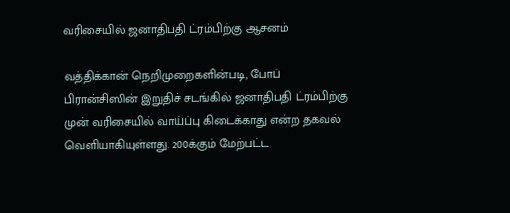வரிசையில் ஜனாதிபதி ட்ரம்பிற்கு ஆசனம்

வத்திக்கான் நெறிமுறைகளின்படி, போப் பிரான்சிஸின் இறுதிச் சடங்கில் ஜனாதிபதி ட்ரம்பிற்கு முன் வரிசையில் வாய்ப்பு கிடைக்காது என்ற தகவல் வெளியாகியுள்ளது. 200க்கும் மேற்பட்ட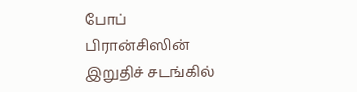போப் பிரான்சிஸின் இறுதிச் சடங்கில்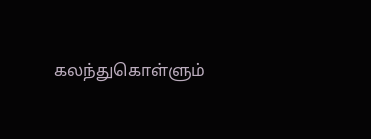கலந்துகொள்ளும்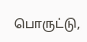பொருட்டு,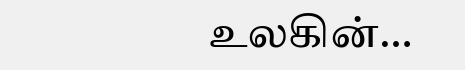உலகின்…